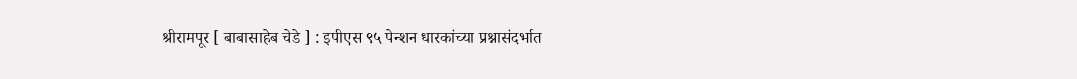श्रीरामपूर [ बाबासाहेब चेडे ] : इपीएस ९५ पेन्शन धारकांच्या प्रश्नासंदर्भात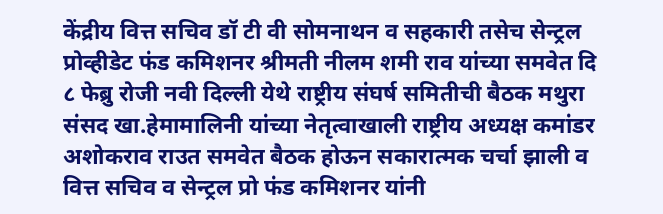केंद्रीय वित्त सचिव डॉ टी वी सोमनाथन व सहकारी तसेच सेन्ट्रल प्रोव्हीडेट फंड कमिशनर श्रीमती नीलम शमी राव यांच्या समवेत दि ८ फेब्रु रोजी नवी दिल्ली येथे राष्ट्रीय संघर्ष समितीची बैठक मथुरा संसद खा.हेमामालिनी यांच्या नेतृत्वाखाली राष्ट्रीय अध्यक्ष कमांडर अशोकराव राउत समवेत बैठक होऊन सकारात्मक चर्चा झाली व वित्त सचिव व सेन्ट्रल प्रो फंड कमिशनर यांनी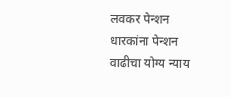लवकर पेन्शन धारकांना पेन्शन वाढीचा योग्य न्याय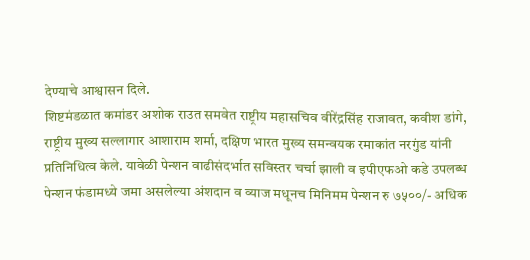देण्याचे आश्वासन दिले.
शिष्टमंडळात कमांडर अशोक राउत समवेत राष्ट्रीय महासचिव वीरेंद्रसिंह राजावत, कवीश डांगे, राष्ट्रीय मुख्य सल्लागार आशाराम शर्मा, दक्षिण भारत मुख्य समन्वयक रमाकांत नरगुंड यांनी प्रतिनिधित्व केले. यावेळी पेन्शन वाढीसंदर्भात सविस्तर चर्चा झाली व इपीएफओ कडे उपलब्ध पेन्शन फंडामध्ये जमा असलेल्या अंशदान व व्याज मधूनच मिनिमम पेन्शन रु ७५००/- अधिक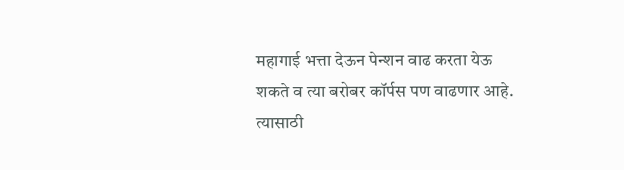महागाई भत्ता देऊन पेन्शन वाढ करता येऊ शकते व त्या बरोबर कॉर्पस पण वाढणार आहे. त्यासाठी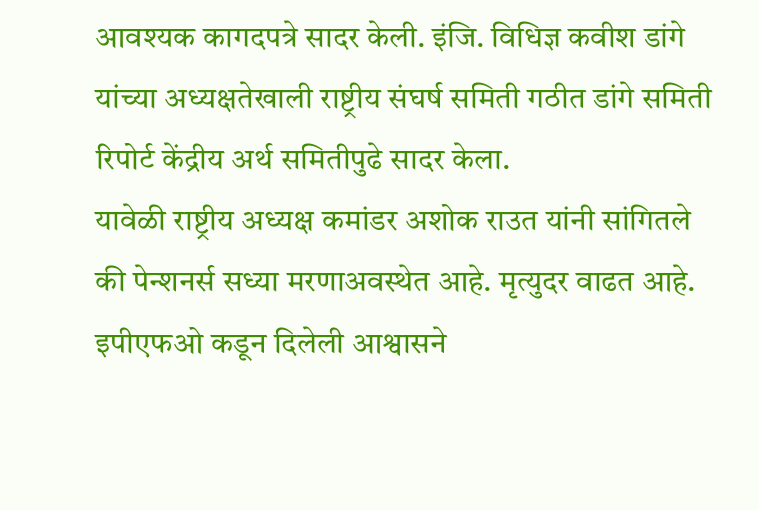आवश्यक कागदपत्रे सादर केली. इंजि. विधिज्ञ कवीश डांगे यांच्या अध्यक्षतेखाली राष्ट्रीय संघर्ष समिती गठीत डांगे समिती रिपोर्ट केंद्रीय अर्थ समितीपुढे सादर केला.
यावेळी राष्ट्रीय अध्यक्ष कमांडर अशोक राउत यांनी सांगितले की पेन्शनर्स सध्या मरणाअवस्थेत आहे. मृत्युदर वाढत आहे. इपीएफओ कडून दिलेली आश्वासने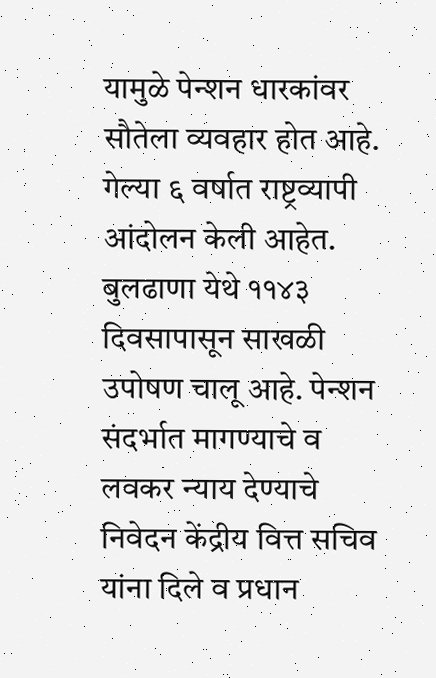यामुळे पेन्शन धारकांवर सौतेला व्यवहार होत आहे. गेल्या ६ वर्षात राष्ट्रव्यापी आंदोलन केली आहेत. बुलढाणा येथे ११४३ दिवसापासून साखळी उपोषण चालू आहे. पेन्शन संदर्भात मागण्याचे व लवकर न्याय देण्याचे निवेदन केंद्रीय वित्त सचिव यांना दिले व प्रधान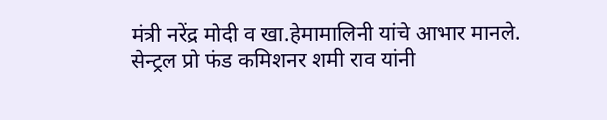मंत्री नरेंद्र मोदी व खा.हेमामालिनी यांचे आभार मानले. सेन्ट्रल प्रो फंड कमिशनर शमी राव यांनी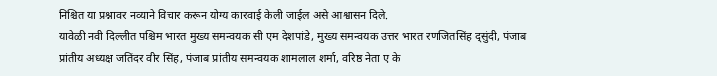निश्चित या प्रश्नावर नव्याने विचार करून योग्य कारवाई केली जाईल असे आश्वासन दिले.
यावेळी नवी दिल्लीत पश्चिम भारत मुख्य समन्वयक सी एम देशपांडे, मुख्य समन्वयक उत्तर भारत रणजितसिंह द्सुंदी, पंजाब प्रांतीय अध्यक्ष जतिंदर वीर सिंह, पंजाब प्रांतीय समन्वयक शामलाल शर्मा, वरिष्ठ नेता ए के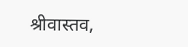श्रीवास्तव,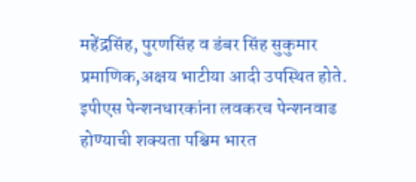महेंद्रसिंह, पुरणसिंह व डंबर सिंह सुकुमार प्रमाणिक,अक्षय भाटीया आदी उपस्थित होते. इपीएस पेन्शनधारकांना लवकरच पेन्शनवाढ होण्याची शक्यता पश्चिम भारत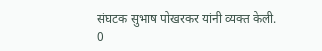संघटक सुभाष पोखरकर यांनी व्यक्त केली.
0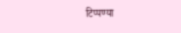टिप्पण्या